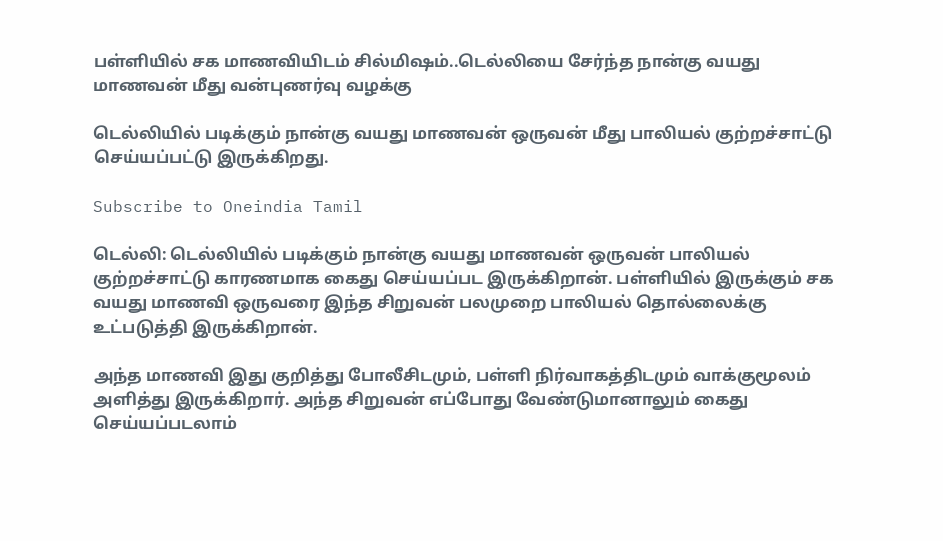பள்ளியில் சக மாணவியிடம் சில்மிஷம்..டெல்லியை சேர்ந்த நான்கு வயது மாணவன் மீது வன்புணர்வு வழக்கு

டெல்லியில் படிக்கும் நான்கு வயது மாணவன் ஒருவன் மீது பாலியல் குற்றச்சாட்டு செய்யப்பட்டு இருக்கிறது.

Subscribe to Oneindia Tamil

டெல்லி: டெல்லியில் படிக்கும் நான்கு வயது மாணவன் ஒருவன் பாலியல் குற்றச்சாட்டு காரணமாக கைது செய்யப்பட இருக்கிறான். பள்ளியில் இருக்கும் சக வயது மாணவி ஒருவரை இந்த சிறுவன் பலமுறை பாலியல் தொல்லைக்கு உட்படுத்தி இருக்கிறான்.

அந்த மாணவி இது குறித்து போலீசிடமும், பள்ளி நிர்வாகத்திடமும் வாக்குமூலம் அளித்து இருக்கிறார். அந்த சிறுவன் எப்போது வேண்டுமானாலும் கைது செய்யப்படலாம்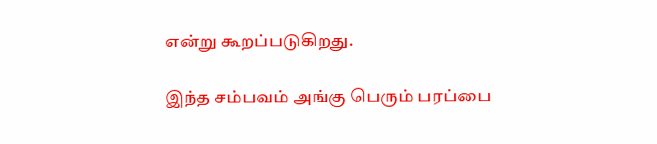என்று கூறப்படுகிறது.

இந்த சம்பவம் அங்கு பெரும் பரப்பை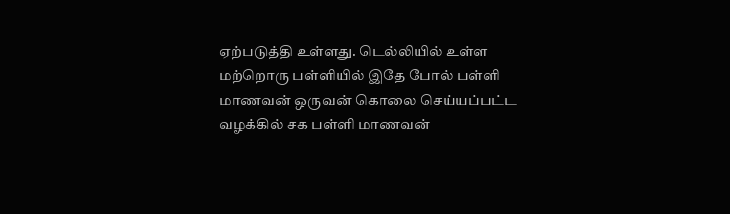ஏற்படுத்தி உள்ளது. டெல்லியில் உள்ள மற்றொரு பள்ளியில் இதே போல் பள்ளி மாணவன் ஒருவன் கொலை செய்யப்பட்ட வழக்கில் சக பள்ளி மாணவன்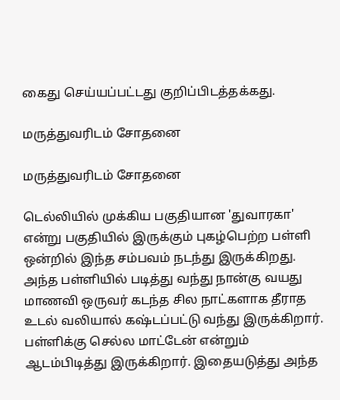கைது செய்யப்பட்டது குறிப்பிடத்தக்கது.

மருத்துவரிடம் சோதனை

மருத்துவரிடம் சோதனை

டெல்லியில் முக்கிய பகுதியான 'துவாரகா' என்று பகுதியில் இருக்கும் புகழ்பெற்ற பள்ளி ஒன்றில் இந்த சம்பவம் நடந்து இருக்கிறது. அந்த பள்ளியில் படித்து வந்து நான்கு வயது மாணவி ஒருவர் கடந்த சில நாட்களாக தீராத உடல் வலியால் கஷ்டப்பட்டு வந்து இருக்கிறார். பள்ளிக்கு செல்ல மாட்டேன் என்றும் ஆடம்பிடித்து இருக்கிறார். இதையடுத்து அந்த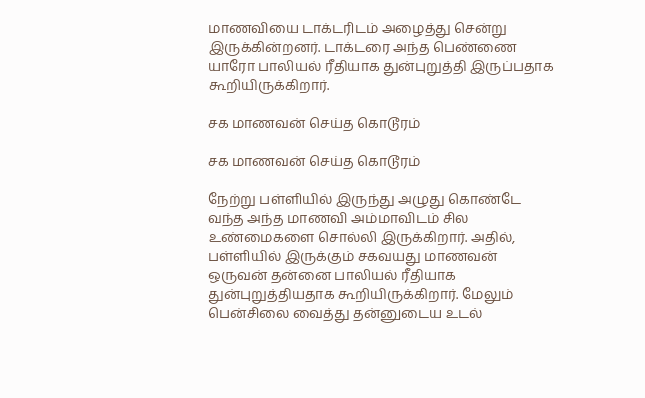மாணவியை டாக்டரிடம் அழைத்து சென்று இருக்கின்றனர். டாக்டரை அந்த பெண்ணை யாரோ பாலியல் ரீதியாக துன்புறுத்தி இருப்பதாக கூறியிருக்கிறார்.

சக மாணவன் செய்த கொடூரம்

சக மாணவன் செய்த கொடூரம்

நேற்று பள்ளியில் இருந்து அழுது கொண்டே வந்த அந்த மாணவி அம்மாவிடம் சில உண்மைகளை சொல்லி இருக்கிறார். அதில், பள்ளியில் இருக்கும் சகவயது மாணவன் ஒருவன் தன்னை பாலியல் ரீதியாக துன்புறுத்தியதாக கூறியிருக்கிறார். மேலும் பென்சிலை வைத்து தன்னுடைய உடல்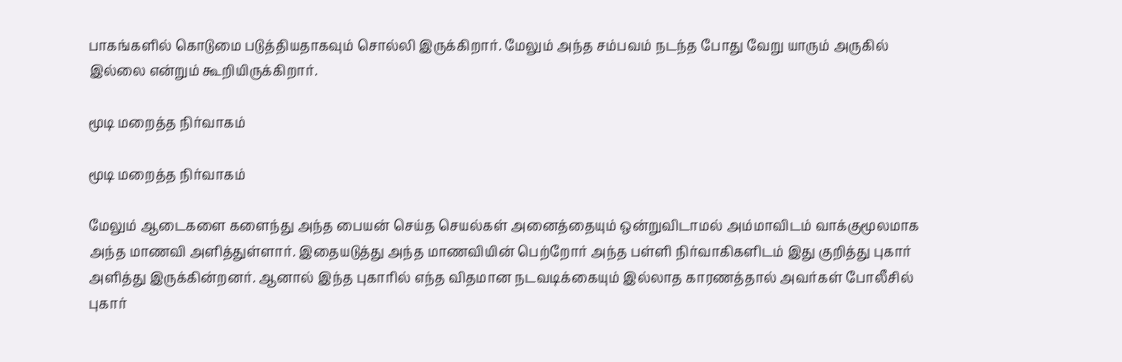பாகங்களில் கொடுமை படுத்தியதாகவும் சொல்லி இருக்கிறார். மேலும் அந்த சம்பவம் நடந்த போது வேறு யாரும் அருகில் இல்லை என்றும் கூறியிருக்கிறார்.

மூடி மறைத்த நிர்வாகம்

மூடி மறைத்த நிர்வாகம்

மேலும் ஆடைகளை களைந்து அந்த பையன் செய்த செயல்கள் அனைத்தையும் ஒன்றுவிடாமல் அம்மாவிடம் வாக்குமூலமாக அந்த மாணவி அளித்துள்ளார். இதையடுத்து அந்த மாணவியின் பெற்றோர் அந்த பள்ளி நிர்வாகிகளிடம் இது குறித்து புகார் அளித்து இருக்கின்றனர். ஆனால் இந்த புகாரில் எந்த விதமான நடவடிக்கையும் இல்லாத காரணத்தால் அவர்கள் போலீசில் புகார்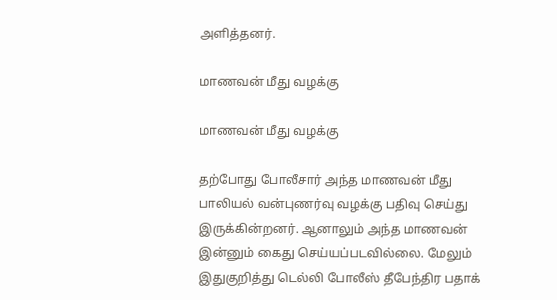அளித்தனர்.

மாணவன் மீது வழக்கு

மாணவன் மீது வழக்கு

தற்போது போலீசார் அந்த மாணவன் மீது பாலியல் வன்புணர்வு வழக்கு பதிவு செய்து இருக்கின்றனர். ஆனாலும் அந்த மாணவன் இன்னும் கைது செய்யப்படவில்லை. மேலும் இதுகுறித்து டெல்லி போலீஸ் தீபேந்திர பதாக்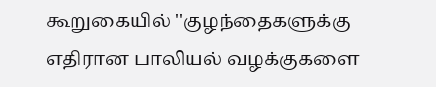கூறுகையில் ''குழந்தைகளுக்கு எதிரான பாலியல் வழக்குகளை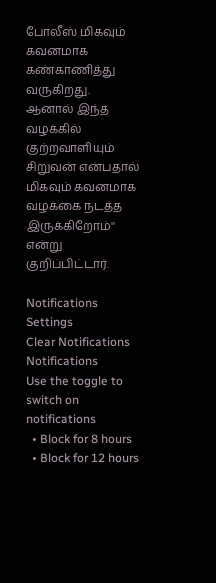போலீஸ் மிகவும் கவனமாக கண்காணித்து வருகிறது. ஆனால் இந்த வழக்கில் குற்றவாளியும் சிறுவன் என்பதால் மிகவும் கவனமாக வழக்கை நடத்த இருக்கிறோம்'' என்று குறிப்பிட்டார்.

Notifications
Settings
Clear Notifications
Notifications
Use the toggle to switch on notifications
  • Block for 8 hours
  • Block for 12 hours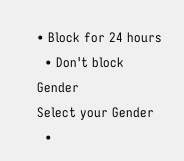• Block for 24 hours
  • Don't block
Gender
Select your Gender
  •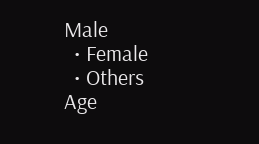Male
  • Female
  • Others
Age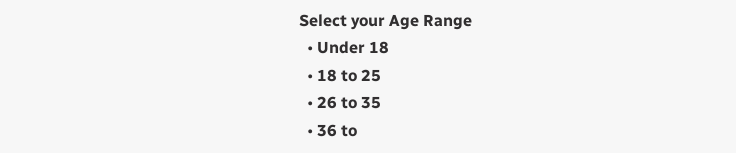Select your Age Range
  • Under 18
  • 18 to 25
  • 26 to 35
  • 36 to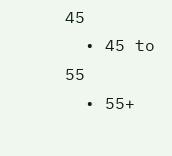45
  • 45 to 55
  • 55+